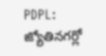PDPL: జ్యోతినగర్లో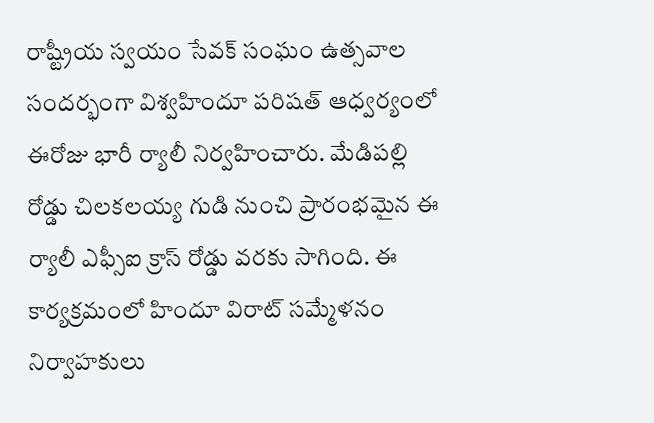రాష్ట్రీయ స్వయం సేవక్ సంఘం ఉత్సవాల సందర్భంగా విశ్వహిందూ పరిషత్ ఆధ్వర్యంలో ఈరోజు భారీ ర్యాలీ నిర్వహించారు. మేడిపల్లి రోడ్డు చిలకలయ్య గుడి నుంచి ప్రారంభమైన ఈ ర్యాలీ ఎఫ్సీఐ క్రాస్ రోడ్డు వరకు సాగింది. ఈ కార్యక్రమంలో హిందూ విరాట్ సమ్మేళనం నిర్వాహకులు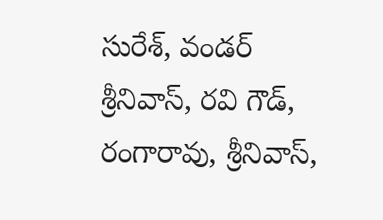సురేశ్, వండర్ శ్రీనివాస్, రవి గౌడ్, రంగారావు, శ్రీనివాస్,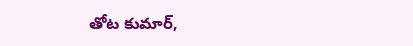తోట కుమార్,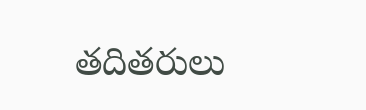తదితరులు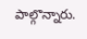పాల్గొన్నారు.